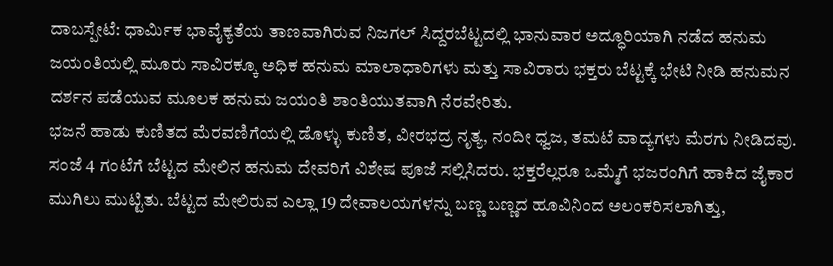ದಾಬಸ್ಪೇಟೆ: ಧಾರ್ಮಿಕ ಭಾವೈಕ್ಯತೆಯ ತಾಣವಾಗಿರುವ ನಿಜಗಲ್ ಸಿದ್ದರಬೆಟ್ಟದಲ್ಲಿ ಭಾನುವಾರ ಅದ್ಧೂರಿಯಾಗಿ ನಡೆದ ಹನುಮ ಜಯಂತಿಯಲ್ಲಿ ಮೂರು ಸಾವಿರಕ್ಕೂ ಅಧಿಕ ಹನುಮ ಮಾಲಾಧಾರಿಗಳು ಮತ್ತು ಸಾವಿರಾರು ಭಕ್ತರು ಬೆಟ್ಟಕ್ಕೆ ಭೇಟಿ ನೀಡಿ ಹನುಮನ ದರ್ಶನ ಪಡೆಯುವ ಮೂಲಕ ಹನುಮ ಜಯಂತಿ ಶಾಂತಿಯುತವಾಗಿ ನೆರವೇರಿತು.
ಭಜನೆ ಹಾಡು ಕುಣಿತದ ಮೆರವಣಿಗೆಯಲ್ಲಿ ಡೊಳ್ಳು ಕುಣಿತ, ವೀರಭದ್ರ ನೃತ್ಯ, ನಂದೀ ಧ್ವಜ, ತಮಟೆ ವಾದ್ಯಗಳು ಮೆರಗು ನೀಡಿದವು. ಸಂಜೆ 4 ಗಂಟೆಗೆ ಬೆಟ್ಟದ ಮೇಲಿನ ಹನುಮ ದೇವರಿಗೆ ವಿಶೇಷ ಪೂಜೆ ಸಲ್ಲಿಸಿದರು. ಭಕ್ತರೆಲ್ಲರೂ ಒಮ್ಮೆಗೆ ಭಜರಂಗಿಗೆ ಹಾಕಿದ ಜೈಕಾರ ಮುಗಿಲು ಮುಟ್ಟಿತು. ಬೆಟ್ಟದ ಮೇಲಿರುವ ಎಲ್ಲಾ 19 ದೇವಾಲಯಗಳನ್ನು ಬಣ್ಣ ಬಣ್ಣದ ಹೂವಿನಿಂದ ಅಲಂಕರಿಸಲಾಗಿತ್ತು,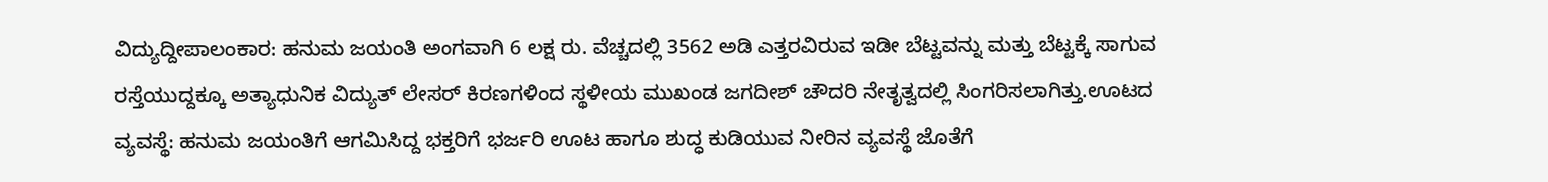ವಿದ್ಯುದ್ದೀಪಾಲಂಕಾರ: ಹನುಮ ಜಯಂತಿ ಅಂಗವಾಗಿ 6 ಲಕ್ಷ ರು. ವೆಚ್ಚದಲ್ಲಿ 3562 ಅಡಿ ಎತ್ತರವಿರುವ ಇಡೀ ಬೆಟ್ಟವನ್ನು ಮತ್ತು ಬೆಟ್ಟಕ್ಕೆ ಸಾಗುವ ರಸ್ತೆಯುದ್ದಕ್ಕೂ ಅತ್ಯಾಧುನಿಕ ವಿದ್ಯುತ್ ಲೇಸರ್ ಕಿರಣಗಳಿಂದ ಸ್ಥಳೀಯ ಮುಖಂಡ ಜಗದೀಶ್ ಚೌದರಿ ನೇತೃತ್ವದಲ್ಲಿ ಸಿಂಗರಿಸಲಾಗಿತ್ತು.ಊಟದ ವ್ಯವಸ್ಥೆ: ಹನುಮ ಜಯಂತಿಗೆ ಆಗಮಿಸಿದ್ದ ಭಕ್ತರಿಗೆ ಭರ್ಜರಿ ಊಟ ಹಾಗೂ ಶುದ್ಧ ಕುಡಿಯುವ ನೀರಿನ ವ್ಯವಸ್ಥೆ ಜೊತೆಗೆ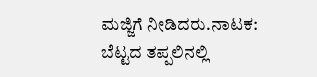ಮಜ್ಜಿಗೆ ನೀಡಿದರು.ನಾಟಕ: ಬೆಟ್ಟದ ತಪ್ಪಲಿನಲ್ಲಿ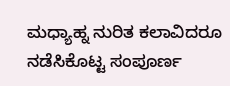ಮಧ್ಯಾಹ್ನ ನುರಿತ ಕಲಾವಿದರೂ ನಡೆಸಿಕೊಟ್ಟ ಸಂಪೂರ್ಣ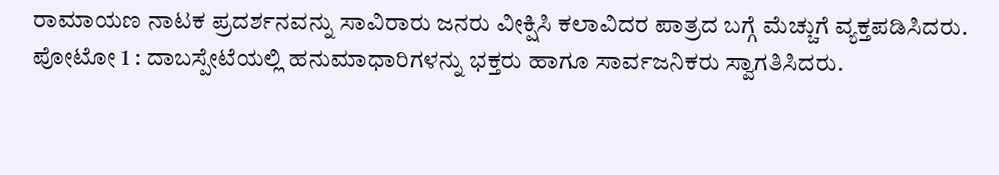ರಾಮಾಯಣ ನಾಟಕ ಪ್ರದರ್ಶನವನ್ನು ಸಾವಿರಾರು ಜನರು ವೀಕ್ಷಿಸಿ ಕಲಾವಿದರ ಪಾತ್ರದ ಬಗ್ಗೆ ಮೆಚ್ಚುಗೆ ವ್ಯಕ್ತಪಡಿಸಿದರು.
ಪೋಟೋ 1 : ದಾಬಸ್ಪೇಟೆಯಲ್ಲಿ ಹನುಮಾಧಾರಿಗಳನ್ನು ಭಕ್ತರು ಹಾಗೂ ಸಾರ್ವಜನಿಕರು ಸ್ವಾಗತಿಸಿದರು.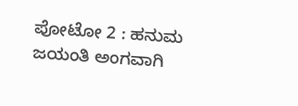ಪೋಟೋ 2 : ಹನುಮ ಜಯಂತಿ ಅಂಗವಾಗಿ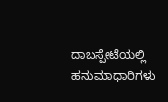ದಾಬಸ್ಪೇಟೆಯಲ್ಲಿ ಹನುಮಾಧಾರಿಗಳು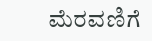ಮೆರವಣಿಗೆ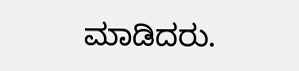ಮಾಡಿದರು.